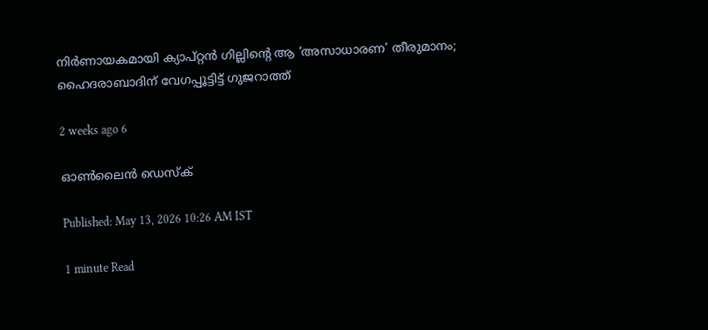നിർണായകമായി ക്യാപ്റ്റൻ ഗില്ലിന്റെ ആ ‘അസാധാരണ’ തീരുമാനം; ഹൈദരാബാദിന് വേഗപ്പൂട്ടിട്ട് ഗുജറാത്ത്

2 weeks ago 6

ഓൺലൈൻ ഡെസ്‌ക്

Published: May 13, 2026 10:26 AM IST

1 minute Read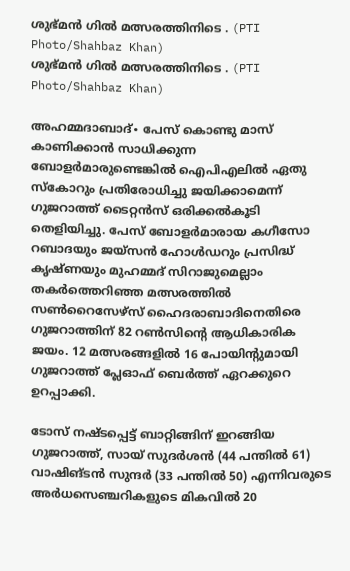ശുഭ്‌മൻ ഗിൽ മത്സരത്തിനിടെ . (PTI Photo/Shahbaz Khan)
ശുഭ്‌മൻ ഗിൽ മത്സരത്തിനിടെ . (PTI Photo/Shahbaz Khan)

അഹമ്മദാബാദ്∙ പേസ് കൊണ്ടു മാസ് കാണിക്കാൻ സാധിക്കുന്ന ബോളർമാരുണ്ടെങ്കിൽ ഐപിഎലിൽ ഏതു സ്കോറും പ്രതിരോധിച്ചു ജയിക്കാമെന്ന് ഗുജറാത്ത് ടൈറ്റൻസ് ഒരിക്കൽകൂടി തെളിയിച്ചു. പേസ് ബോളർമാരായ കഗീസോ റബാദയും ജയ്സൻ ഹോൾഡറും പ്രസിദ്ധ് കൃഷ്ണയും മുഹമ്മദ് സിറാജുമെല്ലാം തകർത്തെറിഞ്ഞ മത്സരത്തിൽ സൺറൈസേഴ്സ് ഹൈദരാബാദിനെതിരെ ഗുജറാത്തിന് 82 റൺസിന്റെ ആധികാരിക ജയം. 12 മത്സരങ്ങളിൽ 16 പോയിന്റുമായി ഗുജറാത്ത് പ്ലേഓഫ് ബെർത്ത് ഏറക്കുറെ ഉറപ്പാക്കി.

ടോസ് നഷ്ടപ്പെട്ട് ബാറ്റിങ്ങിന് ഇറങ്ങിയ ഗുജറാത്ത്, സായ് സുദർശൻ (44 പന്തിൽ 61) വാഷിങ്ടൻ സുന്ദർ (33 പന്തി‍ൽ 50) എന്നിവരുടെ അർധസെ‍ഞ്ചറികളുടെ മികവിൽ 20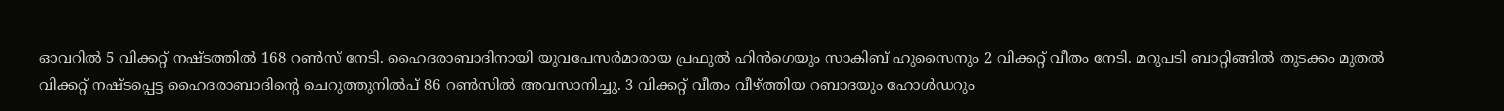ഓവറിൽ 5 വിക്കറ്റ് നഷ്ടത്തിൽ 168 റൺസ് നേടി. ഹൈദരാബാദിനായി യുവപേസർമാരായ പ്രഫുൽ ഹിൻഗെയും സാകിബ് ഹുസൈനും 2 വിക്കറ്റ് വീതം നേടി. മറുപടി ബാറ്റിങ്ങിൽ തുടക്കം മുതൽ വിക്കറ്റ് നഷ്ടപ്പെട്ട ഹൈദരാബാദിന്റെ ചെറുത്തുനിൽപ് 86 റൺസിൽ അവസാനിച്ചു. 3 വിക്കറ്റ് വീതം വീഴ്ത്തിയ റബാദയും ഹോൾഡറും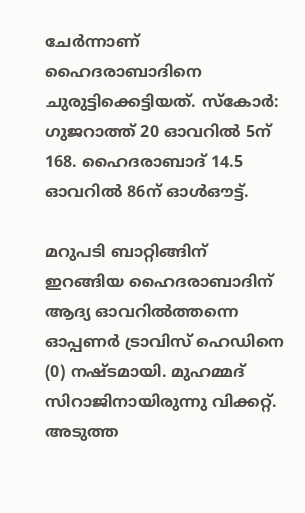ചേർന്നാണ് ഹൈദരാബാദിനെ ചുരുട്ടിക്കെട്ടിയത്. സ്കോർ: ഗുജറാത്ത് 20 ഓവറിൽ 5ന് 168. ഹൈദരാബാദ് 14.5 ഓവറിൽ 86ന് ഓൾഔട്ട്.

മറുപടി ബാറ്റിങ്ങിന് ഇറങ്ങിയ ഹൈദരാബാദിന് ആദ്യ ഓവറിൽത്തന്നെ ഓപ്പണർ ട്രാവിസ് ഹെഡിനെ (0) നഷ്ടമായി. മുഹമ്മദ് സിറാജിനായിരുന്നു വിക്കറ്റ്. അടുത്ത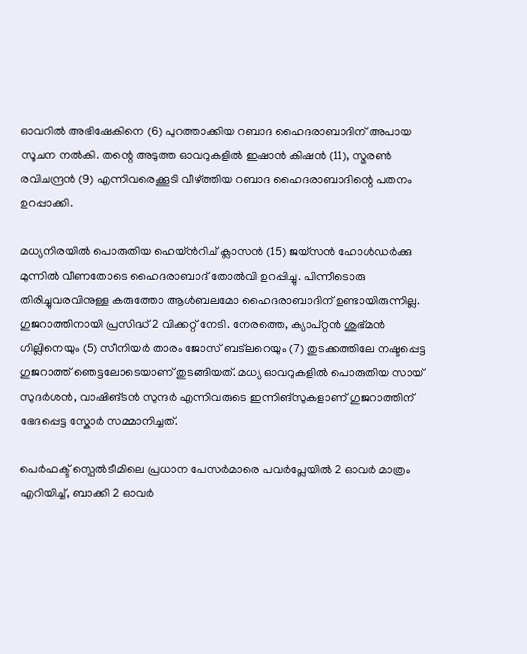ഓവറിൽ അഭിഷേകിനെ (6) പുറത്താക്കിയ റബാദ ഹൈദരാബാദിന് അപായ സൂചന നൽകി. തന്റെ അടുത്ത ഓവറുകളിൽ ഇഷാൻ കിഷൻ (11), സ്മരൺ രവിചന്ദ്രൻ (9) എന്നിവരെക്കൂടി വീഴ്ത്തിയ റബാദ ഹൈദരാബാദിന്റെ പതനം ഉറപ്പാക്കി.

മധ്യനിരയിൽ പൊരുതിയ ഹെയ്ൻറിച് ക്ലാസൻ (15) ജയ്സൻ ഹോൾഡർക്കു മുന്നിൽ വീണതോടെ ഹൈദരാബാദ് തോൽവി ഉറപ്പിച്ചു. പിന്നീടൊരു തിരിച്ചുവരവിനുള്ള കരുത്തോ ആൾബലമോ ഹൈദരാബാദിന് ഉണ്ടായിരുന്നില്ല. ഗുജറാത്തിനായി പ്രസിദ്ധ് 2 വിക്കറ്റ് നേടി. നേരത്തെ, ക്യാപ്റ്റൻ ശുഭ്മൻ ഗില്ലിനെയും (5) സീനിയർ താരം ജോസ് ബട്‌ലറെയും (7) തുടക്കത്തിലേ നഷ്ടപ്പെട്ട ഗുജറാത്ത് ഞെട്ടലോടെയാണ് തുടങ്ങിയത്. മധ്യ ഓവറുകളിൽ പൊരുതിയ സായ് സുദർശൻ, വാഷിങ്ടൻ സുന്ദർ എന്നിവരുടെ ഇന്നിങ്സുകളാണ് ഗുജറാത്തിന് ഭേദപ്പെട്ട സ്കോർ സമ്മാനിച്ചത്.

പെർഫക്ട് സ്പെൽടീമിലെ പ്രധാന പേസർമാരെ പവർപ്ലേയിൽ 2 ഓവർ മാത്രം എറിയിച്ച്, ബാക്കി 2 ഓവർ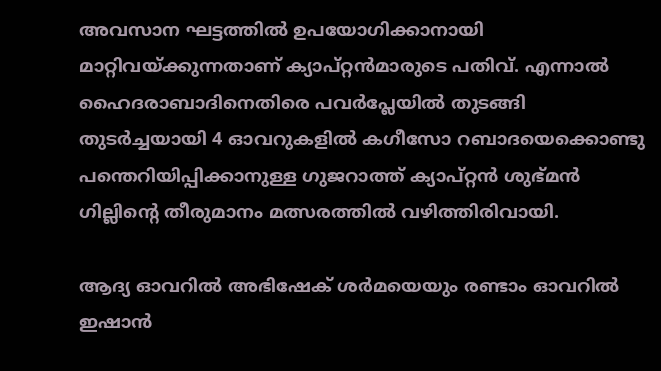അവസാന ഘട്ടത്തിൽ ഉപയോഗിക്കാനായി മാറ്റിവയ്ക്കുന്നതാണ് ക്യാപ്റ്റൻമാരുടെ പതിവ്. എന്നാൽ ഹൈദരാബാദിനെതിരെ പവർപ്ലേയിൽ തുടങ്ങി തുടർച്ചയായി 4 ഓവറുകളിൽ കഗീസോ റബാദയെക്കൊണ്ടു പന്തെറിയിപ്പിക്കാനുള്ള ഗുജറാത്ത് ക്യാപ്റ്റൻ ശുഭ്മൻ ഗില്ലിന്റെ തീരുമാനം മത്സരത്തിൽ വഴിത്തിരിവായി.

ആദ്യ ഓവറിൽ അഭിഷേക് ശർമയെയും രണ്ടാം ഓവറിൽ ഇഷാൻ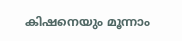കിഷനെയും മൂന്നാം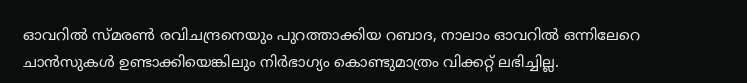ഓവറിൽ സ്മരൺ രവിചന്ദ്രനെയും പുറത്താക്കിയ റബാദ, നാലാം ഓവറിൽ ഒന്നിലേറെ ചാൻസുകൾ ഉണ്ടാക്കിയെങ്കിലും നിർഭാഗ്യം കൊണ്ടുമാത്രം വിക്കറ്റ് ലഭിച്ചില്ല.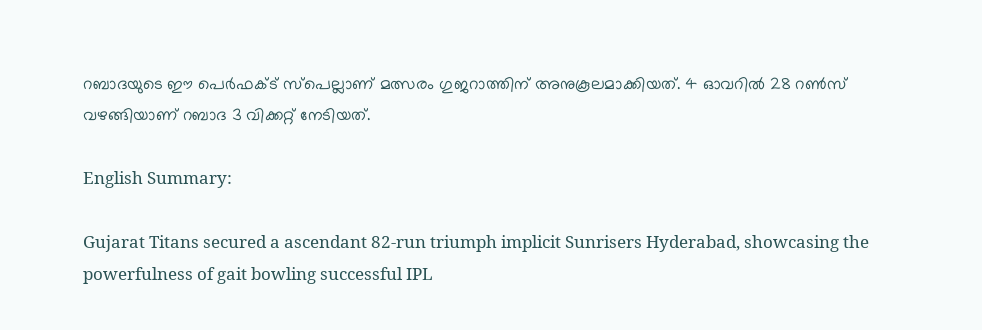റബാദയുടെ ഈ പെർഫക്ട് സ്പെല്ലാണ് മത്സരം ഗുജറാത്തിന് അനുകൂലമാക്കിയത്. 4 ഓവറിൽ 28 റൺസ് വഴങ്ങിയാണ് റബാദ 3 വിക്കറ്റ് നേടിയത്.

English Summary:

Gujarat Titans secured a ascendant 82-run triumph implicit Sunrisers Hyderabad, showcasing the powerfulness of gait bowling successful IPL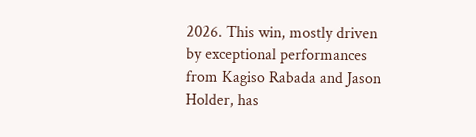2026. This win, mostly driven by exceptional performances from Kagiso Rabada and Jason Holder, has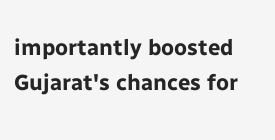importantly boosted Gujarat's chances for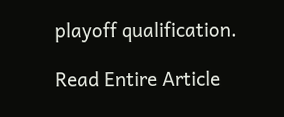playoff qualification.

Read Entire Article